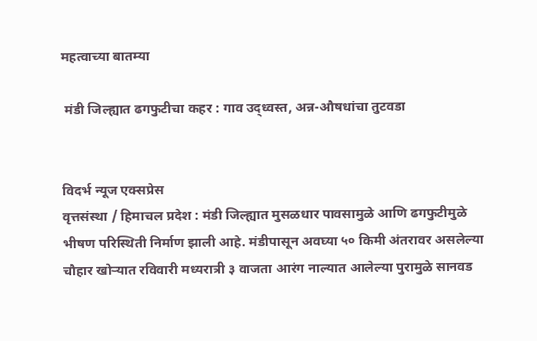महत्वाच्या बातम्या

 मंडी जिल्ह्यात ढगफुटीचा कहर : गाव उद्ध्वस्त, अन्न-औषधांचा तुटवडा


विदर्भ न्यूज एक्सप्रेस
वृत्तसंस्था / हिमाचल प्रदेश : मंडी जिल्ह्यात मुसळधार पावसामुळे आणि ढगफुटीमुळे भीषण परिस्थिती निर्माण झाली आहे. मंडीपासून अवघ्या ५० किमी अंतरावर असलेल्या चौहार खोऱ्यात रविवारी मध्यरात्री ३ वाजता आरंग नाल्यात आलेल्या पुरामुळे सानवड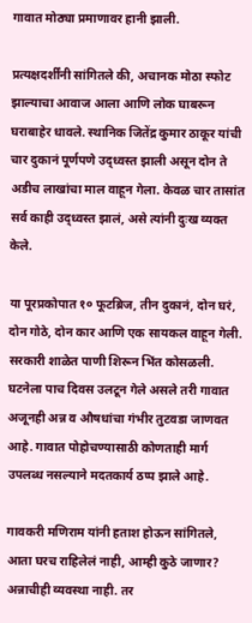गावात मोठ्या प्रमाणावर हानी झाली.

प्रत्यक्षदर्शींनी सांगितले की, अचानक मोठा स्फोट झाल्याचा आवाज आला आणि लोक घाबरून घराबाहेर धावले. स्थानिक जितेंद्र कुमार ठाकूर यांची चार दुकानं पूर्णपणे उद्ध्वस्त झाली असून दोन ते अडीच लाखांचा माल वाहून गेला. केवळ चार तासांत सर्व काही उद्ध्वस्त झालं, असे त्यांनी दुःख व्यक्त केले.

या पूरप्रकोपात १० फूटब्रिज, तीन दुकानं, दोन घरं, दोन गोठे, दोन कार आणि एक सायकल वाहून गेली. सरकारी शाळेत पाणी शिरून भिंत कोसळली. घटनेला पाच दिवस उलटून गेले असले तरी गावात अजूनही अन्न व औषधांचा गंभीर तुटवडा जाणवत आहे. गावात पोहोचण्यासाठी कोणताही मार्ग उपलब्ध नसल्याने मदतकार्य ठप्प झाले आहे.

गावकरी मणिराम यांनी हताश होऊन सांगितले, आता घरच राहिलेलं नाही, आम्ही कुठे जाणार? अन्नाचीही व्यवस्था नाही. तर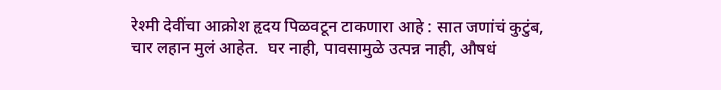रेश्मी देवींचा आक्रोश हृदय पिळवटून टाकणारा आहे : सात जणांचं कुटुंब, चार लहान मुलं आहेत.  घर नाही, पावसामुळे उत्पन्न नाही, औषधं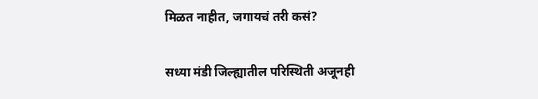मिळत नाहीत, जगायचं तरी कसं?

सध्या मंडी जिल्ह्यातील परिस्थिती अजूनही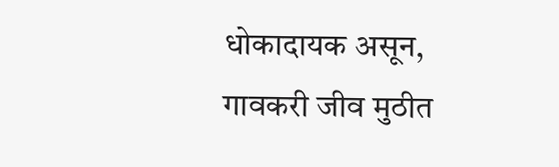धोकादायक असून, गावकरी जीव मुठीत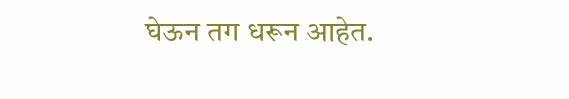घेऊन तग धरून आहेत.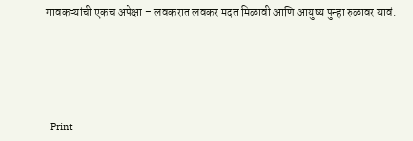गावकऱ्यांची एकच अपेक्षा – लवकरात लवकर मदत मिळावी आणि आयुष्य पुन्हा रुळावर यावं.





  Print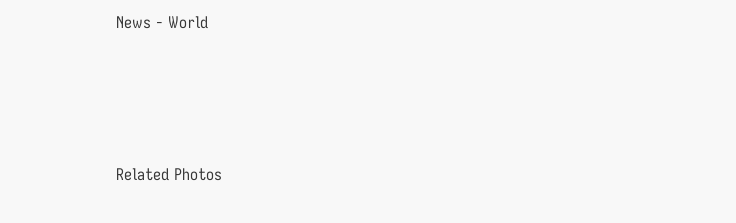News - World




Related Photos